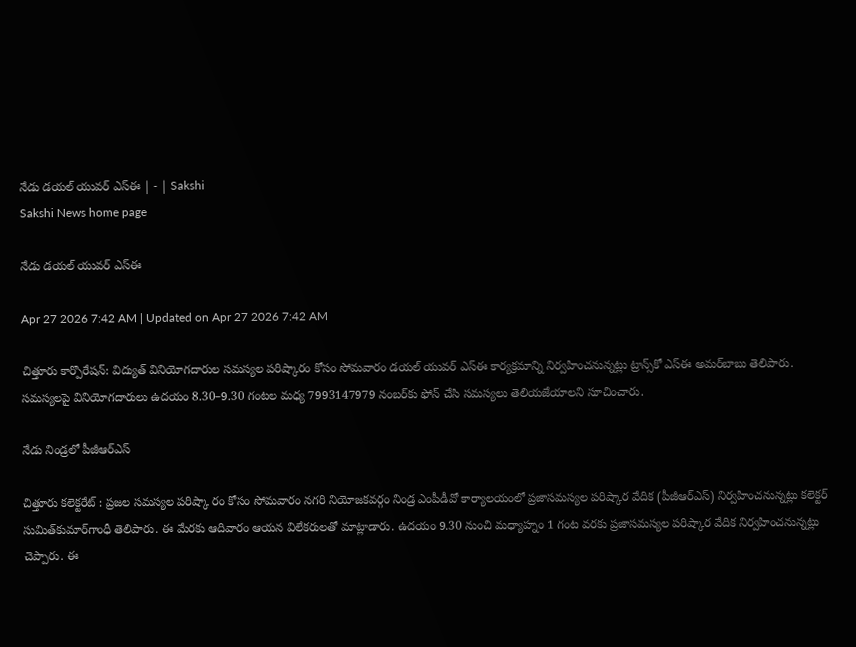నేడు డయల్‌ యువర్‌ ఎస్‌ఈ | - | Sakshi
Sakshi News home page

నేడు డయల్‌ యువర్‌ ఎస్‌ఈ

Apr 27 2026 7:42 AM | Updated on Apr 27 2026 7:42 AM

చిత్తూరు కార్పొరేషన్‌: విద్యుత్‌ వినియోగదారుల సమస్యల పరిష్కారం కోసం సోమవారం డయల్‌ యువర్‌ ఎస్‌ఈ కార్యక్రమాన్ని నిర్వహించనున్నట్లు ట్రాన్స్‌కో ఎస్‌ఈ అమర్‌బాబు తెలిపారు. సమస్యలపై వినియోగదారులు ఉదయం 8.30–9.30 గంటల మధ్య 7993147979 నంబర్‌కు ఫోన్‌ చేసి సమస్యలు తెలియజేయాలని సూచించారు.

నేడు నిండ్రలో పీజీఆర్‌ఎస్‌

చిత్తూరు కలెక్టరేట్‌ : ప్రజల సమస్యల పరిష్కా రం కోసం సోమవారం నగరి నియోజకవర్గం నిండ్ర ఎంపీడీవో కార్యాలయంలో ప్రజాసమస్యల పరిష్కార వేదిక (పీజీఆర్‌ఎస్‌) నిర్వహించనున్నట్లు కలెక్టర్‌ సుమిత్‌కుమార్‌గాంధీ తెలిపారు. ఈ మేరకు ఆదివారం ఆయన విలేకరులతో మాట్లాడారు. ఉదయం 9.30 నుంచి మధ్యాహ్నం 1 గంట వరకు ప్రజాసమస్యల పరిష్కార వేదిక నిర్వహించనున్నట్లు చెప్పారు. ఈ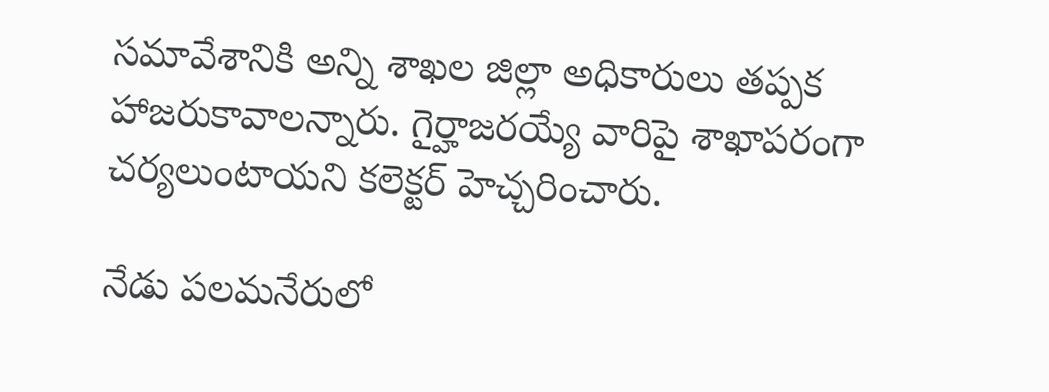సమావేశానికి అన్ని శాఖల జిల్లా అధికారులు తప్పక హాజరుకావాలన్నారు. గైర్హాజరయ్యే వారిపై శాఖాపరంగా చర్యలుంటాయని కలెక్టర్‌ హెచ్చరించారు.

నేడు పలమనేరులో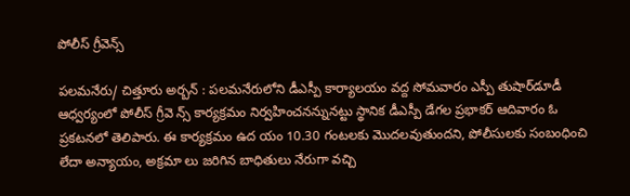పోలీస్‌ గ్రీవెన్స్‌

పలమనేరు/ చిత్తూరు అర్బన్‌ : పలమనేరులోని డీఎస్పీ కార్యాలయం వద్ద సోమవారం ఎస్పీ తుషార్‌డూడీ ఆధ్వర్యంలో పోలీస్‌ గ్రీవె న్స్‌ కార్యక్రమం నిర్వహించనన్నునట్టు స్థానిక డీఎస్పీ డేగల ప్రభాకర్‌ ఆదివారం ఓ ప్రకటనలో తెలిపారు. ఈ కార్యక్రమం ఉద యం 10.30 గంటలకు మొదలవుతుందని, పోలీసులకు సంబంధించి లేదా అన్యాయం, అక్రమా లు జరిగిన బాధితులు నేరుగా వచ్చి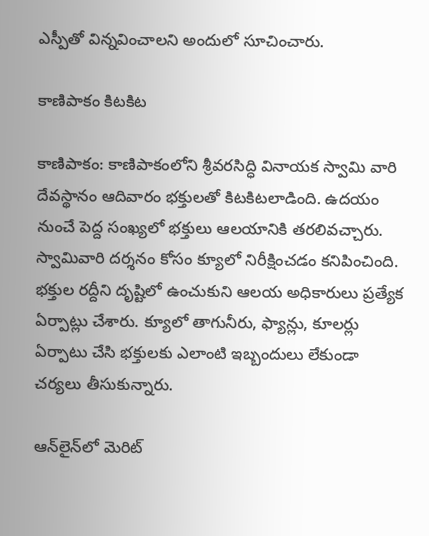ఎస్పీతో విన్నవించాలని అందులో సూచించారు.

కాణిపాకం కిటకిట

కాణిపాకం: కాణిపాకంలోని శ్రీవరసిద్ధి వినాయక స్వామి వారి దేవస్థానం ఆదివారం భక్తులతో కిటకిటలాడింది. ఉదయం నుంచే పెద్ద సంఖ్యలో భక్తులు ఆలయానికి తరలివచ్చారు. స్వామివారి దర్శనం కోసం క్యూలో నిరీక్షించడం కనిపించింది. భక్తుల రద్దీని దృష్టిలో ఉంచుకుని ఆలయ అధికారులు ప్రత్యేక ఏర్పాట్లు చేశారు. క్యూలో తాగునీరు, ఫ్యాన్లు, కూలర్లు ఏర్పాటు చేసి భక్తులకు ఎలాంటి ఇబ్బందులు లేకుండా చర్యలు తీసుకున్నారు.

ఆన్‌లైన్‌లో మెరిట్‌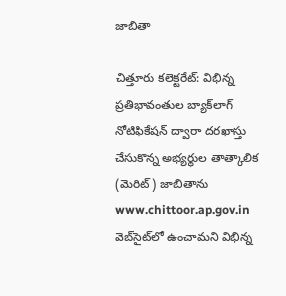జాబితా

చిత్తూరు కలెక్టరేట్‌: విభిన్న ప్రతిభావంతుల బ్యాక్‌లాగ్‌ నోటిఫికేషన్‌ ద్వారా దరఖాస్తు చేసుకొన్న అభ్యర్థుల తాత్కాలిక (మెరిట్‌) జాబితాను www.chittoor.ap.gov.in వెబ్‌సైట్‌లో ఉంచామని విభిన్న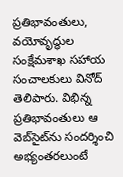ప్రతిభావంతులు, వయోవృద్ధుల సంక్షేమశాఖ సహాయ సంచాలకులు వినోద్‌ తెలిపారు. విభిన్న ప్రతిభావంతులు ఆ వెబ్‌సైట్‌ను సందర్శించి అభ్యంతరలుంటే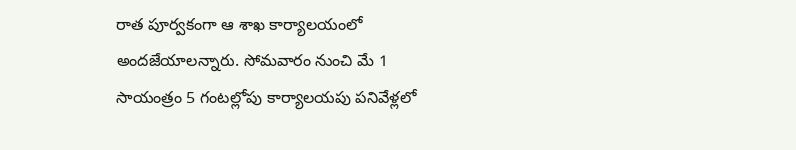రాత పూర్వకంగా ఆ శాఖ కార్యాలయంలో అందజేయాలన్నారు. సోమవారం నుంచి మే 1 సాయంత్రం 5 గంటల్లోపు కార్యాలయపు పనివేళ్లలో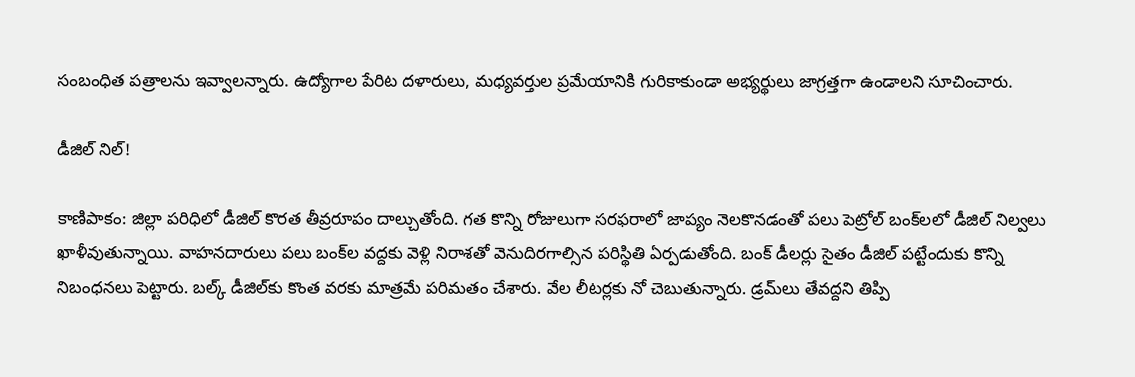సంబంధిత పత్రాలను ఇవ్వాలన్నారు. ఉద్యోగాల పేరిట దళారులు, మధ్యవర్తుల ప్రమేయానికి గురికాకుండా అభ్యర్థులు జాగ్రత్తగా ఉండాలని సూచించారు.

డీజిల్‌ నిల్‌!

కాణిపాకం: జిల్లా పరిధిలో డీజిల్‌ కొరత తీవ్రరూపం దాల్చుతోంది. గత కొన్ని రోజులుగా సరఫరాలో జాప్యం నెలకొనడంతో పలు పెట్రోల్‌ బంక్‌లలో డీజిల్‌ నిల్వలు ఖాళీవుతున్నాయి. వాహనదారులు పలు బంక్‌ల వద్దకు వెళ్లి నిరాశతో వెనుదిరగాల్సిన పరిస్థితి ఏర్పడుతోంది. బంక్‌ డీలర్లు సైతం డీజిల్‌ పట్టేందుకు కొన్ని నిబంధనలు పెట్టారు. బల్క్‌ డీజిల్‌కు కొంత వరకు మాత్రమే పరిమతం చేశారు. వేల లీటర్లకు నో చెబుతున్నారు. డ్రమ్‌లు తేవద్దని తిప్పి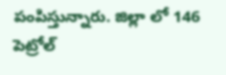పంపిస్తున్నారు. జిల్లా లో 146 పెట్రోల్‌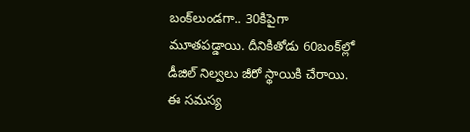బంక్‌లుండగా.. 30కిపైగా మూతపడ్డాయి. దీనికితోడు 60బంక్‌ల్లో డీజిల్‌ నిల్వలు జీరో స్థాయికి చేరాయి. ఈ సమస్య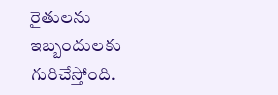రైతులను ఇబ్బందులకు గురిచేస్తోంది.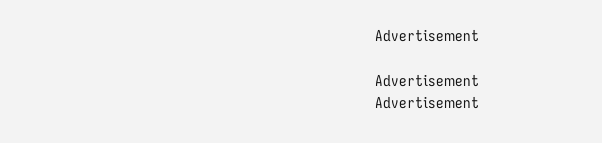Advertisement

Advertisement
Advertisement